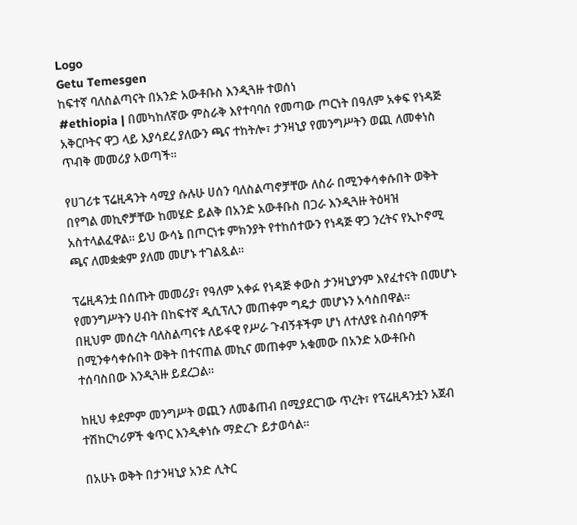Logo
Getu Temesgen
ከፍተኛ ባለስልጣናት በአንድ አውቶቡስ እንዲጓዙ ተወሰነ
#ethiopia | በመካከለኛው ምስራቅ እየተባባሰ የመጣው ጦርነት በዓለም አቀፍ የነዳጅ አቅርቦትና ዋጋ ላይ እያሳደረ ያለውን ጫና ተከትሎ፣ ታንዛኒያ የመንግሥትን ወጪ ለመቀነስ ጥብቅ መመሪያ አወጣች።

የሀገሪቱ ፕሬዚዳንት ሳሚያ ሱሉሁ ሀሰን ባለስልጣኖቻቸው ለስራ በሚንቀሳቀሱበት ወቅት በየግል መኪኖቻቸው ከመሄድ ይልቅ በአንድ አውቶቡስ በጋራ እንዲጓዙ ትዕዛዝ አስተላልፈዋል። ይህ ውሳኔ በጦርነቱ ምክንያት የተከሰተውን የነዳጅ ዋጋ ንረትና የኢኮኖሚ ጫና ለመቋቋም ያለመ መሆኑ ተገልጿል።

ፕሬዚዳንቷ በሰጡት መመሪያ፣ የዓለም አቀፉ የነዳጅ ቀውስ ታንዛኒያንም እየፈተናት በመሆኑ የመንግሥትን ሀብት በከፍተኛ ዲሲፕሊን መጠቀም ግዴታ መሆኑን አሳስበዋል።
በዚህም መሰረት ባለስልጣናቱ ለይፋዊ የሥራ ጉብኝቶችም ሆነ ለተለያዩ ስብሰባዎች በሚንቀሳቀሱበት ወቅት በተናጠል መኪና መጠቀም አቁመው በአንድ አውቶቡስ ተሰባስበው እንዲጓዙ ይደረጋል።

ከዚህ ቀደምም መንግሥት ወጪን ለመቆጠብ በሚያደርገው ጥረት፣ የፕሬዚዳንቷን አጀብ ተሽከርካሪዎች ቁጥር እንዲቀነሱ ማድረጉ ይታወሳል።

በአሁኑ ወቅት በታንዛኒያ አንድ ሊትር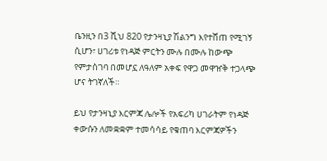ቤንዚን በ3 ሺህ 820 የታንዛኒያ ሽልንግ እየተሸጠ የሚገኝ ሲሆን፣ ሀገሪቱ የነዳጅ ምርትን ሙሉ በሙሉ ከውጭ የምታስገባ በመሆኗ ለዓለም አቀፍ የዋጋ መዋዠቅ ተጋላጭ ሆና ትገኛለች።

ይህ የታንዛኒያ እርምጃ ሌሎች የአፍሪካ ሀገራትም የነዳጅ ቀውሱን ለመቋቋም ተመሳሳይ የቁጠባ እርምጃዎችን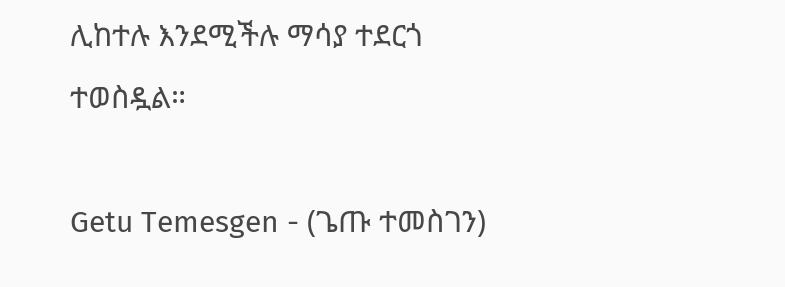ሊከተሉ እንደሚችሉ ማሳያ ተደርጎ ተወስዷል።

Getu Temesgen - (ጌጡ ተመስገን)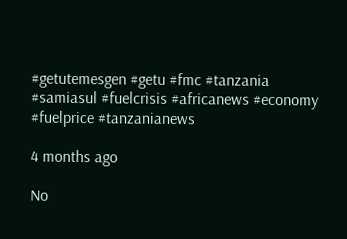#getutemesgen #getu #fmc #tanzania #samiasul #fuelcrisis #africanews #economy #fuelprice #tanzanianews

4 months ago

No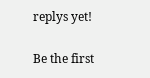replys yet!

Be the first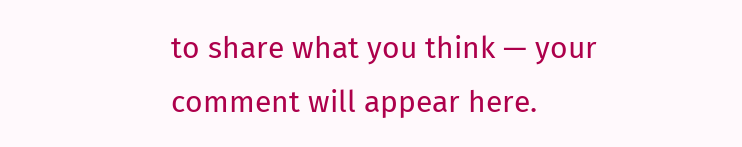to share what you think — your comment will appear here.